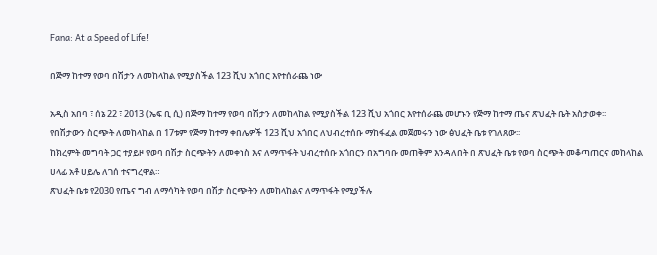Fana: At a Speed of Life!

በጅማ ከተማ የወባ በሽታን ለመከላከል የሚያስችል 123 ሺህ አጎበር እየተሰራጨ ነው

አዲስ አበባ ፣ ሰኔ 22 ፣ 2013 (ኤፍ ቢ ሲ) በጅማ ከተማ የወባ በሽታን ለመከላከል የሚያስችል 123 ሺህ አጎበር እየተሰራጨ መሆኑን የጅማ ከተማ ጤና ጽህፈት ቤት አስታወቀ፡፡
የበሽታውን ስርጭት ለመከላከል በ 17ቱም የጅማ ከተማ ቀበሌዎች 123 ሺህ አጎበር ለህብረተሰቡ ማከፋፈል መጀመሩን ነው ፅህፈት ቤቱ የገለጸው፡፡
ከክረምት መግባት ጋር ተያይዞ የወባ በሽታ ስርጭትን ለመቀነስ እና ለማጥፋት ህብረተሰቡ አጎበርን በአግባቡ መጠቅም እንዳለበት በ ጽህፈት ቤቱ የወባ ስርጭት መቆጣጠርና መከላከል ሀላፊ አቶ ሀይሌ ለገሰ ተናግረዋል።
ጽህፈት ቤቱ የ2030 የጤና ግብ ለማሳካት የወባ በሽታ ስርጭትን ለመከላከልና ለማጥፋት የሚያችሉ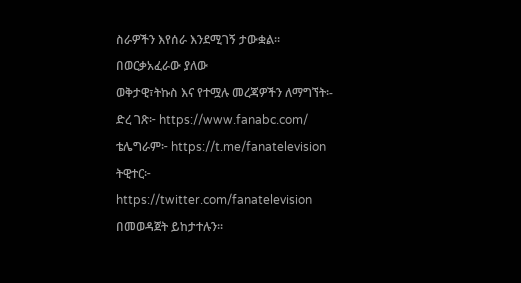ስራዎችን እየሰራ እንደሚገኝ ታውቋል።
በወርቃአፈራው ያለው
ወቅታዊ፣ትኩስ እና የተሟሉ መረጃዎችን ለማግኘት፡-
ድረ ገጽ፦ https://www.fanabc.com/
ቴሌግራም፦ https://t.me/fanatelevision
ትዊተር፦ https://twitter.com/fanatelevision በመወዳጀት ይከታተሉን፡፡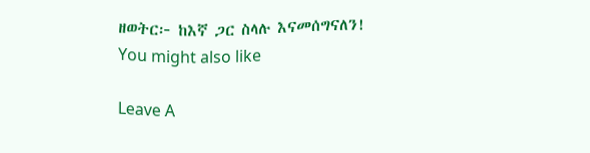ዘወትር፦ ከእኛ ጋር ስላሉ እናመሰግናለን!
You might also like

Leave A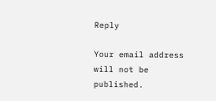Reply

Your email address will not be published.